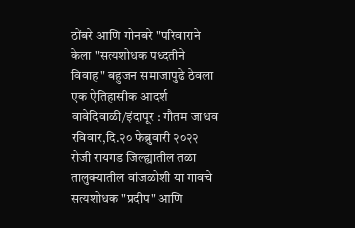ठोंबरे आणि गोनबरे "परिवाराने केला "सत्यशोधक पध्दतीने विवाह" बहुजन समाजापुढे ठेवला एक ऐतिहासीक आदर्श
वावेदिवाळी/इंदापूर : गौतम जाधव
रविवार,दि.२० फेब्रुवारी २०२२ रोजी रायगड जिल्ह्यातील तळा तालुक्यातील वांजळोशी या गावचे सत्यशोधक "प्रदीप" आणि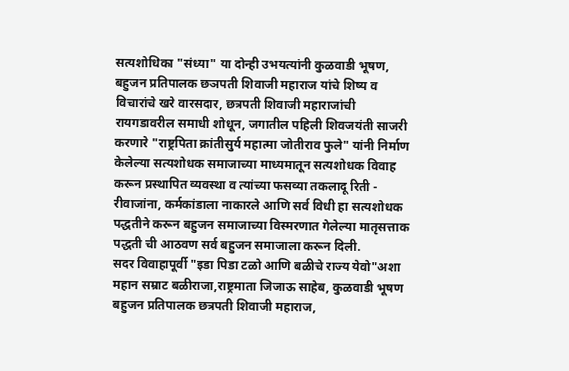सत्यशोधिका "संध्या" या दोन्ही उभयत्यांनी कुळवाडी भूषण, बहुजन प्रतिपालक छञपती शिवाजी महाराज यांचे शिष्य व विचारांचे खरे वारसदार, छत्रपती शिवाजी महाराजांची रायगडावरील समाधी शोधून, जगातील पहिली शिवजयंती साजरी करणारे "राष्ट्रपिता क्रांतीसुर्य महात्मा जोतीराव फुले" यांनी निर्माण केलेल्या सत्यशोधक समाजाच्या माध्यमातून सत्यशोधक विवाह करून प्रस्थापित व्यवस्था व त्यांच्या फसव्या तकलादू रिती - रीवाजांना, कर्मकांडाला नाकारले आणि सर्व विधी हा सत्यशोधक पद्धतीने करून बहुजन समाजाच्या विस्मरणात गेलेल्या मातृसत्ताक पद्धती ची आठवण सर्व बहुजन समाजाला करून दिली.
सदर विवाहापूर्वी "इडा पिडा टळो आणि बळीचे राज्य येवो"अशा महान सम्राट बळीराजा,राष्ट्रमाता जिजाऊ साहेब, कुळवाडी भूषण बहुजन प्रतिपालक छत्रपती शिवाजी महाराज,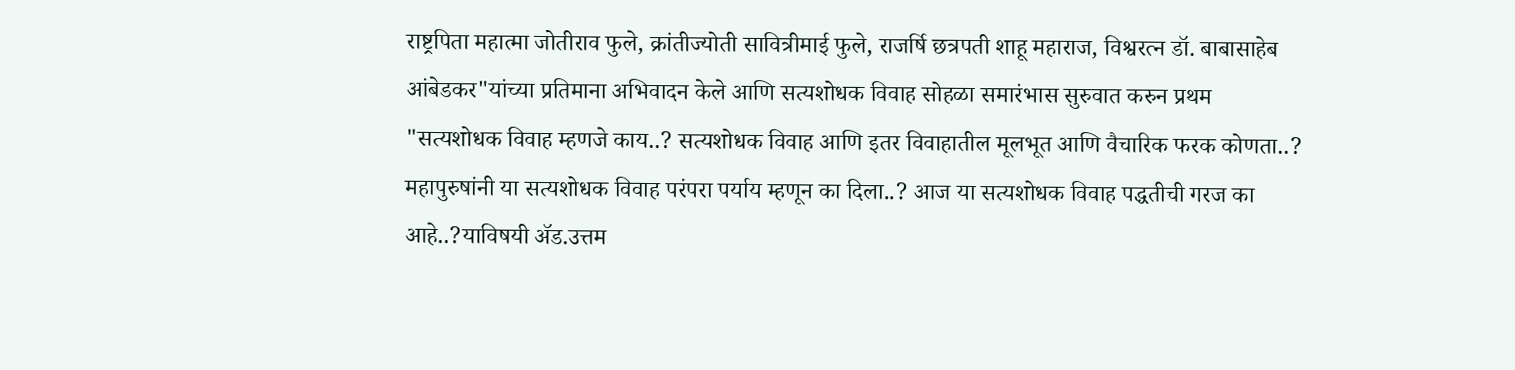राष्ट्रपिता महात्मा जोतीराव फुले, क्रांतीज्योती सावित्रीमाई फुले, राजर्षि छत्रपती शाहू महाराज, विश्वरत्न डॉ. बाबासाहेब आंबेडकर"यांच्या प्रतिमाना अभिवादन केले आणि सत्यशोधक विवाह सोहळा समारंभास सुरुवात करुन प्रथम "सत्यशोधक विवाह म्हणजे काय..? सत्यशोधक विवाह आणि इतर विवाहातील मूलभूत आणि वैचारिक फरक कोणता..? महापुरुषांनी या सत्यशोधक विवाह परंपरा पर्याय म्हणून का दिला..? आज या सत्यशोधक विवाह पद्धतीची गरज का आहे..?याविषयी ॲड.उत्तम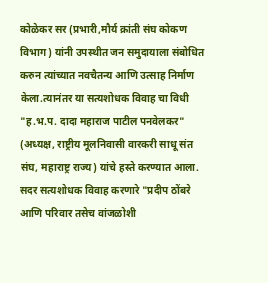कोळेकर सर (प्रभारी,मौर्य क्रांती संघ कोकण विभाग) यांनी उपस्थीत जन समुदायाला संबोधित करुन त्यांच्यात नवचैतन्य आणि उत्साह निर्माण केला.त्यानंतर या सत्यशोधक विवाह चा विधी "ह.भ.प. दादा महाराज पाटील पनवेलकर" (अध्यक्ष, राष्ट्रीय मूलनिवासी वारकरी साधू संत संघ, महाराष्ट्र राज्य) यांचे हस्ते करण्यात आला.
सदर सत्यशोधक विवाह करणारे "प्रदीप ठोंबरे आणि परिवार तसेच वांजळोशी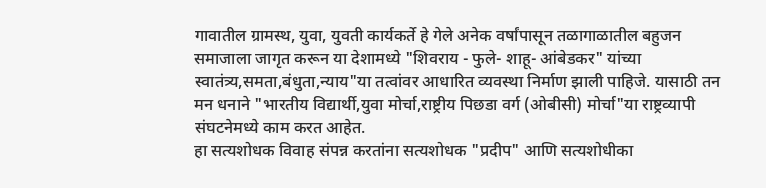गावातील ग्रामस्थ, युवा, युवती कार्यकर्ते हे गेले अनेक वर्षांपासून तळागाळातील बहुजन समाजाला जागृत करून या देशामध्ये "शिवराय - फुले- शाहू- आंबेडकर" यांच्या स्वातंत्र्य,समता,बंधुता,न्याय"या तत्वांवर आधारित व्यवस्था निर्माण झाली पाहिजे. यासाठी तन मन धनाने "भारतीय विद्यार्थी,युवा मोर्चा,राष्ट्रीय पिछडा वर्ग (ओबीसी) मोर्चा"या राष्ट्रव्यापी संघटनेमध्ये काम करत आहेत.
हा सत्यशोधक विवाह संपन्न करतांना सत्यशोधक "प्रदीप" आणि सत्यशोधीका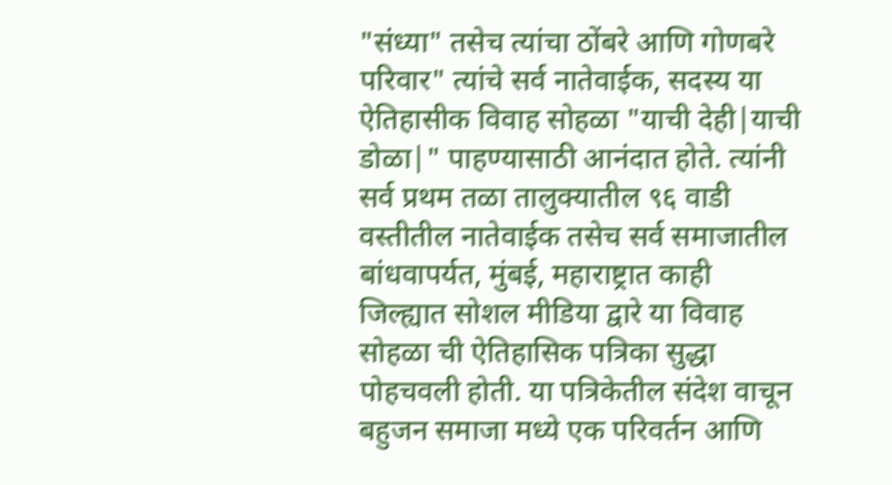"संध्या" तसेच त्यांचा ठोंबरे आणि गोणबरे परिवार" त्यांचे सर्व नातेवाईक, सदस्य या ऐतिहासीक विवाह सोहळा "याची देही|याची डोळा|" पाहण्यासाठी आनंदात होते. त्यांनी सर्व प्रथम तळा तालुक्यातील ९६ वाडी वस्तीतील नातेवाईक तसेच सर्व समाजातील बांधवापर्यत, मुंबई, महाराष्ट्रात काही जिल्ह्यात सोशल मीडिया द्वारे या विवाह सोहळा ची ऐतिहासिक पत्रिका सुद्धा पोहचवली होती. या पत्रिकेतील संदेश वाचून बहुजन समाजा मध्ये एक परिवर्तन आणि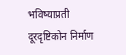भविष्याप्रती दूरदृष्टिकोन निर्माण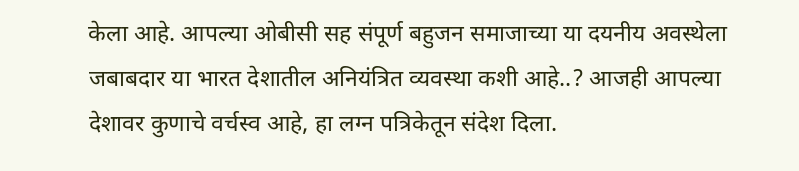केला आहे. आपल्या ओबीसी सह संपूर्ण बहुजन समाजाच्या या दयनीय अवस्थेला जबाबदार या भारत देशातील अनियंत्रित व्यवस्था कशी आहे..? आजही आपल्या देशावर कुणाचे वर्चस्व आहे, हा लग्न पत्रिकेतून संदेश दिला.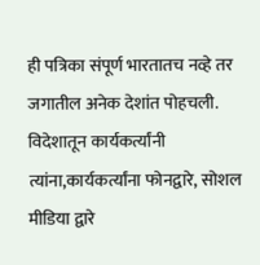ही पत्रिका संपूर्ण भारतातच नव्हे तर जगातील अनेक देशांत पोहचली. विदेशातून कार्यकर्त्यांनी त्यांना,कार्यकर्त्यांना फोनद्वारे, सोशल मीडिया द्वारे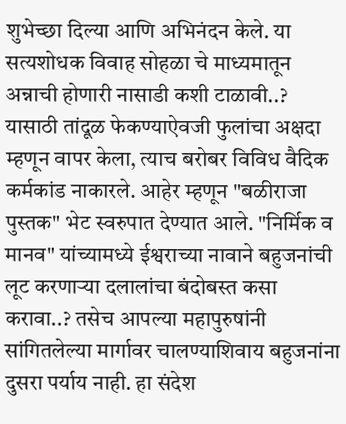शुभेच्छा दिल्या आणि अभिनंदन केले. या सत्यशोधक विवाह सोहळा चे माध्यमातून अन्नाची होणारी नासाडी कशी टाळावी..? यासाठी तांदूळ फेकण्याऐवजी फुलांचा अक्षदा म्हणून वापर केला, त्याच बरोबर विविध वैदिक कर्मकांड नाकारले. आहेर म्हणून "बळीराजा पुस्तक" भेट स्वरुपात देण्यात आले. "निर्मिक व मानव" यांच्यामध्ये ईश्वराच्या नावाने बहुजनांची लूट करणाऱ्या दलालांचा बंदोबस्त कसा करावा..? तसेच आपल्या महापुरुषांनी सांगितलेल्या मार्गावर चालण्याशिवाय बहुजनांना दुसरा पर्याय नाही. हा संदेश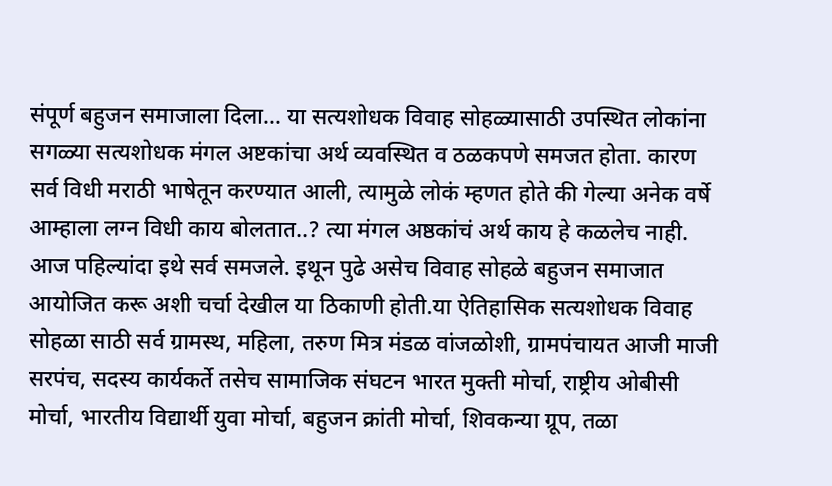संपूर्ण बहुजन समाजाला दिला... या सत्यशोधक विवाह सोहळ्यासाठी उपस्थित लोकांना सगळ्या सत्यशोधक मंगल अष्टकांचा अर्थ व्यवस्थित व ठळकपणे समजत होता. कारण सर्व विधी मराठी भाषेतून करण्यात आली, त्यामुळे लोकं म्हणत होते की गेल्या अनेक वर्षे आम्हाला लग्न विधी काय बोलतात..? त्या मंगल अष्ठकांचं अर्थ काय हे कळलेच नाही. आज पहिल्यांदा इथे सर्व समजले. इथून पुढे असेच विवाह सोहळे बहुजन समाजात आयोजित करू अशी चर्चा देखील या ठिकाणी होती.या ऐतिहासिक सत्यशोधक विवाह सोहळा साठी सर्व ग्रामस्थ, महिला, तरुण मित्र मंडळ वांजळोशी, ग्रामपंचायत आजी माजी सरपंच, सदस्य कार्यकर्ते तसेच सामाजिक संघटन भारत मुक्ती मोर्चा, राष्ट्रीय ओबीसी मोर्चा, भारतीय विद्यार्थी युवा मोर्चा, बहुजन क्रांती मोर्चा, शिवकन्या ग्रूप, तळा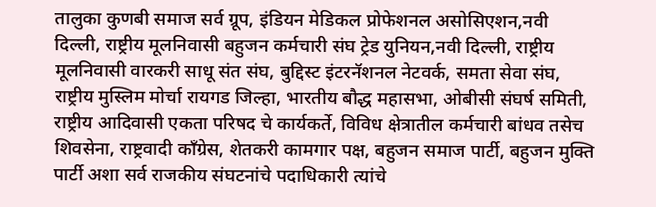तालुका कुणबी समाज सर्व ग्रूप, इंडियन मेडिकल प्रोफेशनल असोसिएशन,नवी दिल्ली, राष्ट्रीय मूलनिवासी बहुजन कर्मचारी संघ ट्रेड युनियन,नवी दिल्ली, राष्ट्रीय मूलनिवासी वारकरी साधू संत संघ, बुद्दिस्ट इंटरनॅशनल नेटवर्क, समता सेवा संघ, राष्ट्रीय मुस्लिम मोर्चा रायगड जिल्हा, भारतीय बौद्ध महासभा, ओबीसी संघर्ष समिती, राष्ट्रीय आदिवासी एकता परिषद चे कार्यकर्ते, विविध क्षेत्रातील कर्मचारी बांधव तसेच शिवसेना, राष्ट्रवादी काँग्रेस, शेतकरी कामगार पक्ष, बहुजन समाज पार्टी, बहुजन मुक्ति पार्टी अशा सर्व राजकीय संघटनांचे पदाधिकारी त्यांचे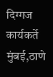दिग्गज कार्यकर्ते मुंबई,ठाणे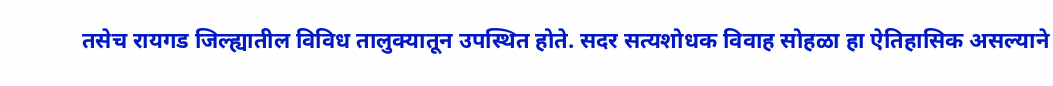तसेच रायगड जिल्ह्यातील विविध तालुक्यातून उपस्थित होते. सदर सत्यशोधक विवाह सोहळा हा ऐतिहासिक असल्याने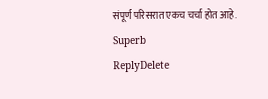संपूर्ण परिसरात एकच चर्चा होत आहे.
Superb
ReplyDelete